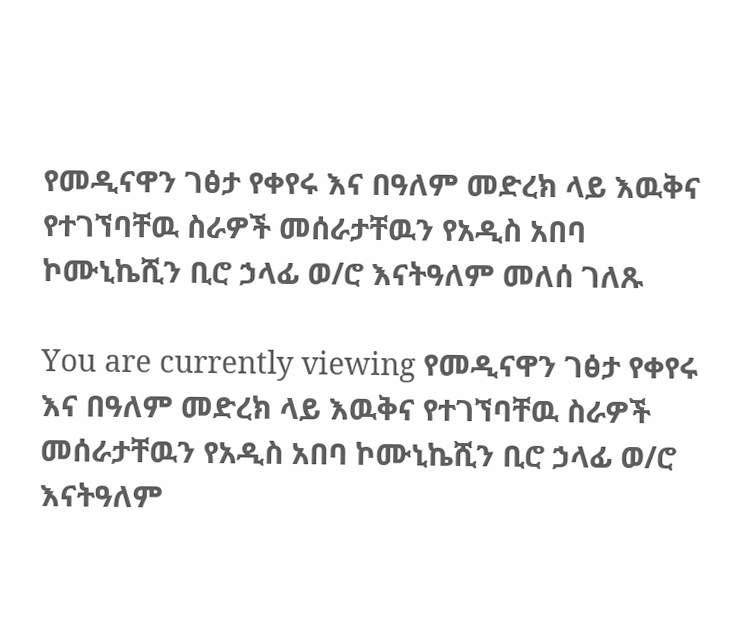የመዲናዋን ገፅታ የቀየሩ እና በዓለም መድረክ ላይ እዉቅና የተገኘባቸዉ ስራዎች መሰራታቸዉን የአዲስ አበባ ኮሙኒኬሺን ቢሮ ኃላፊ ወ/ሮ እናትዓለም መለሰ ገለጹ

You are currently viewing የመዲናዋን ገፅታ የቀየሩ እና በዓለም መድረክ ላይ እዉቅና የተገኘባቸዉ ስራዎች መሰራታቸዉን የአዲስ አበባ ኮሙኒኬሺን ቢሮ ኃላፊ ወ/ሮ እናትዓለም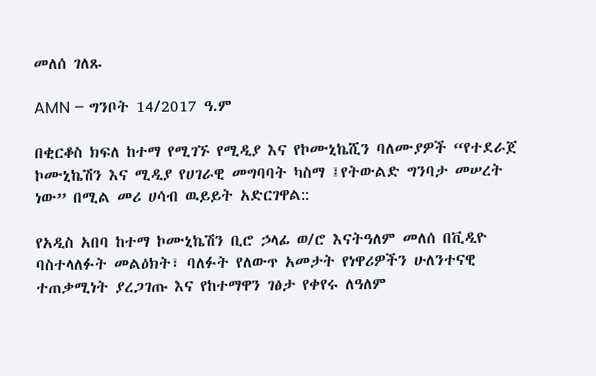መለሰ ገለጹ

AMN – ግንቦት 14/2017 ዓ.ም

በቂርቆስ ክፍለ ከተማ የሚገኙ የሚዲያ እና የኮሙኒኬሺን ባለሙያዎች “የተደራጀ ኮሙኒኬሽን እና ሚዲያ የሀገራዊ መግባባት ካስማ ፤የትውልድ ግንባታ መሠረት ነው” በሚል መሪ ሀሳብ ዉይይት አድርገዋል::

የአዲስ አበባ ከተማ ኮሙኒኬሽን ቢሮ ኃላፊ ወ/ሮ እናትዓለም መለሰ በቪዲዮ ባስተላለፉት መልዕክት፣ ባለፉት የለውጥ አመታት የነዋሪዎችን ሁለንተናዊ ተጠቃሚነት ያረጋገጡ እና የከተማዋን ገፅታ የቀየሩ ለዓለም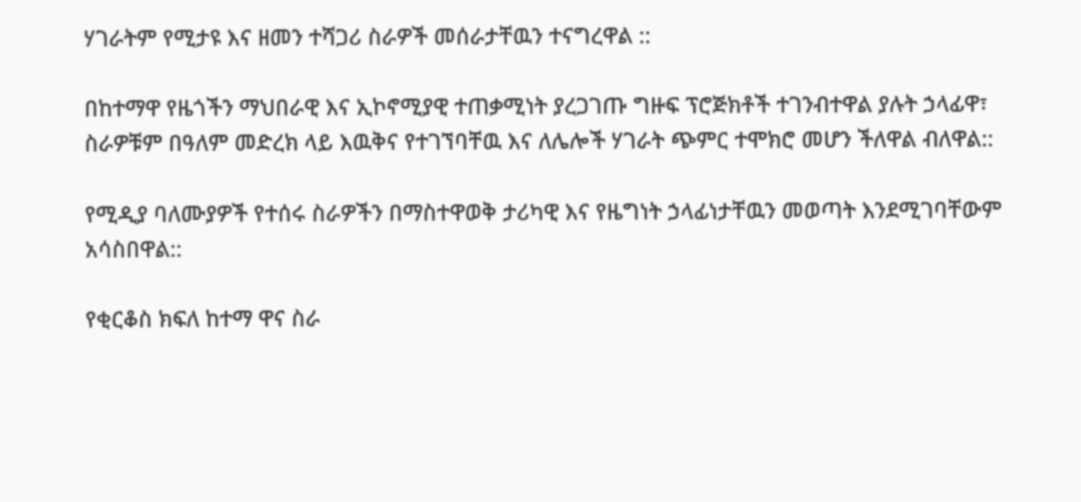ሃገራትም የሚታዩ እና ዘመን ተሻጋሪ ስራዎች መሰራታቸዉን ተናግረዋል ::

በከተማዋ የዜጎችን ማህበራዊ እና ኢኮኖሚያዊ ተጠቃሚነት ያረጋገጡ ግዙፍ ፕሮጅክቶች ተገንብተዋል ያሉት ኃላፊዋ፣ ስራዎቹም በዓለም መድረክ ላይ እዉቅና የተገኘባቸዉ እና ለሌሎች ሃገራት ጭምር ተሞክሮ መሆን ችለዋል ብለዋል::

የሚዲያ ባለሙያዎች የተሰሩ ስራዎችን በማስተዋወቅ ታሪካዊ እና የዜግነት ኃላፊነታቸዉን መወጣት እንደሚገባቸውም አሳስበዋል::

የቂርቆስ ክፍለ ከተማ ዋና ስራ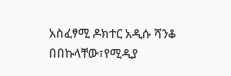አስፈፃሚ ዶክተር አዲሱ ሻንቆ በበኩላቸው፣የሚዲያ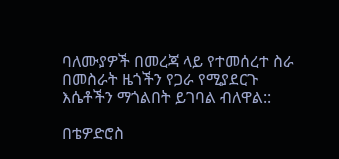ባለሙያዎች በመረጃ ላይ የተመሰረተ ስራ በመስራት ዜጎችን የጋራ የሚያደርጉ እሴቶችን ማጎልበት ይገባል ብለዋል::

በቴዎድሮስ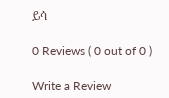ይሳ

0 Reviews ( 0 out of 0 )

Write a Review